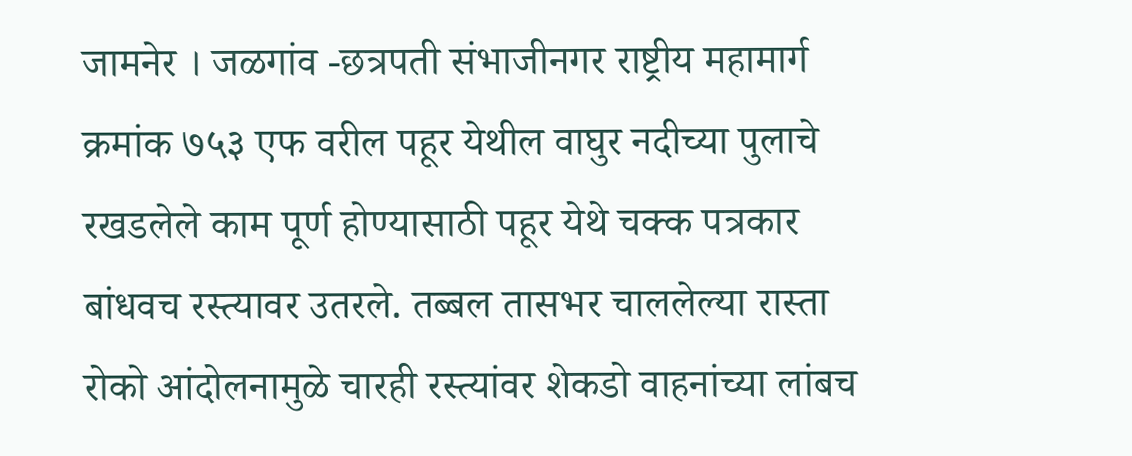जामनेर । जळगांव -छत्रपती संभाजीनगर राष्ट्रीय महामार्ग क्रमांक ७५३ एफ वरील पहूर येथील वाघुर नदीच्या पुलाचे रखडलेले काम पूर्ण होण्यासाठी पहूर येथे चक्क पत्रकार बांधवच रस्त्यावर उतरले. तब्बल तासभर चाललेल्या रास्ता रोको आंदोलनामुळे चारही रस्त्यांवर शेकडो वाहनांच्या लांबच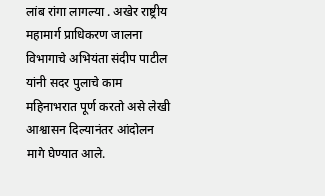लांब रांगा लागल्या . अखेर राष्ट्रीय महामार्ग प्राधिकरण जालना विभागाचे अभियंता संदीप पाटील यांनी सदर पुलाचे काम महिनाभरात पूर्ण करतो असे लेखी आश्वासन दिल्यानंतर आंदोलन मागे घेण्यात आले.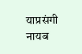याप्रसंगी नायब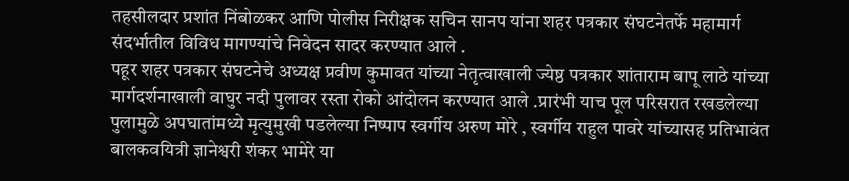तहसीलदार प्रशांत निंबोळकर आणि पोलीस निरीक्षक सचिन सानप यांना शहर पत्रकार संघटनेतर्फे महामार्ग संदर्भातील विविध मागण्यांचे निवेदन सादर करण्यात आले .
पहूर शहर पत्रकार संघटनेचे अध्यक्ष प्रवीण कुमावत यांच्या नेतृत्वाखाली ज्येष्ठ पत्रकार शांताराम बापू लाठे यांच्या मार्गदर्शनाखाली वाघुर नदी पुलावर रस्ता रोको आंदोलन करण्यात आले .प्रारंभी याच पूल परिसरात रखडलेल्या पुलामुळे अपघातांमध्ये मृत्युमुखी पडलेल्या निष्पाप स्वर्गीय अरुण मोरे , स्वर्गीय राहुल पावरे यांच्यासह प्रतिभावंत बालकवयित्री ज्ञानेश्वरी शंकर भामेरे या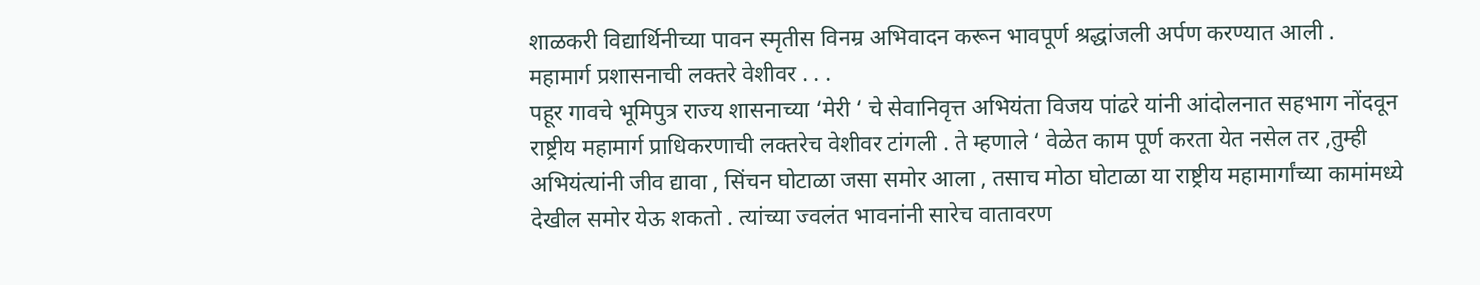शाळकरी विद्यार्थिनीच्या पावन स्मृतीस विनम्र अभिवादन करून भावपूर्ण श्रद्धांजली अर्पण करण्यात आली .
महामार्ग प्रशासनाची लक्तरे वेशीवर . . .
पहूर गावचे भूमिपुत्र राज्य शासनाच्या ‘मेरी ‘ चे सेवानिवृत्त अभियंता विजय पांढरे यांनी आंदोलनात सहभाग नोंदवून राष्ट्रीय महामार्ग प्राधिकरणाची लक्तरेच वेशीवर टांगली . ते म्हणाले ‘ वेळेत काम पूर्ण करता येत नसेल तर ,तुम्ही अभियंत्यांनी जीव द्यावा , सिंचन घोटाळा जसा समोर आला , तसाच मोठा घोटाळा या राष्ट्रीय महामार्गांच्या कामांमध्ये देखील समोर येऊ शकतो . त्यांच्या ज्वलंत भावनांनी सारेच वातावरण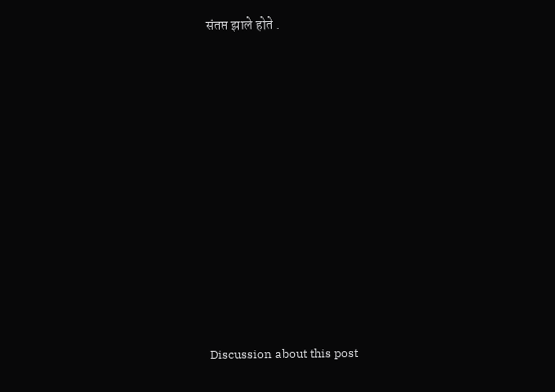संतप्त झाले होते .















Discussion about this post